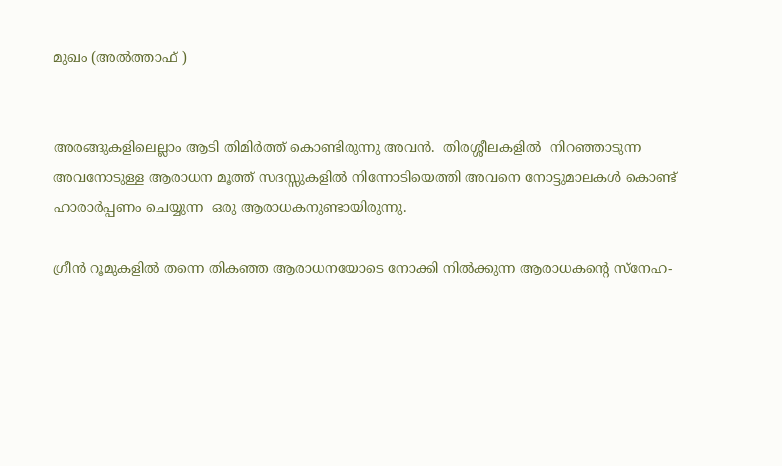മുഖം (അൽത്താഫ് )


അരങ്ങുകളിലെല്ലാം ആടി തിമിർത്ത് കൊണ്ടിരുന്നു അവൻ.  തിരശ്ശീലകളിൽ  നിറഞ്ഞാടുന്ന  അവനോടുള്ള ആരാധന മൂത്ത്‌ സദസ്സുകളിൽ നിന്നോടിയെത്തി അവനെ നോട്ടുമാലകൾ കൊണ്ട് ഹാരാർപ്പണം ചെയ്യുന്ന  ഒരു ആരാധകനുണ്ടായിരുന്നു.

ഗ്രീൻ റൂമുകളിൽ തന്നെ തികഞ്ഞ ആരാധനയോടെ നോക്കി നിൽക്കുന്ന ആരാധകന്റെ സ്നേഹ-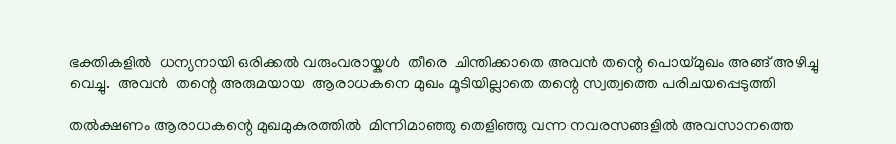ഭക്തികളിൽ  ധന്യനായി ഒരിക്കൽ വരുംവരായ്കൾ  തീരെ  ചിന്തിക്കാതെ അവൻ തന്റെ പൊയ്‌മുഖം അങ്ങ് അഴിച്ചു വെച്ചു.  അവൻ  തന്റെ അരുമയായ  ആരാധകനെ മുഖം മൂടിയില്ലാതെ തന്റെ സ്വത്വത്തെ പരിചയപ്പെടുത്തി

തൽക്ഷണം ആരാധകന്റെ മുഖമുകുരത്തിൽ  മിന്നിമാഞ്ഞു തെളിഞ്ഞു വന്ന നവരസങ്ങളിൽ അവസാനത്തെ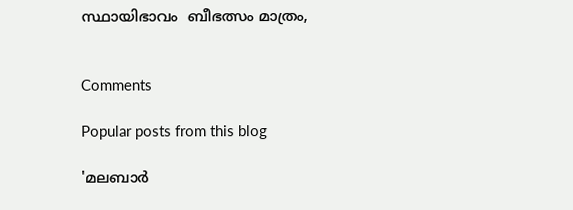സ്ഥായിഭാവം  ബീഭത്സം മാത്രം,


Comments

Popular posts from this blog

'മലബാർ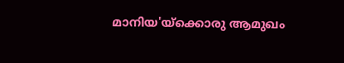മാനിയ'യ്ക്കൊരു ആമുഖം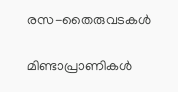രസ-തൈരുവടകൾ

മിണ്ടാപ്രാണികൾ